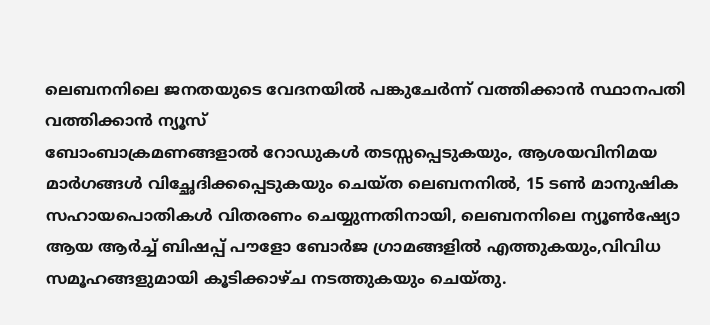ലെബനനിലെ ജനതയുടെ വേദനയിൽ പങ്കുചേർന്ന് വത്തിക്കാൻ സ്ഥാനപതി
വത്തിക്കാൻ ന്യൂസ്
ബോംബാക്രമണങ്ങളാൽ റോഡുകൾ തടസ്സപ്പെടുകയും, ആശയവിനിമയ മാർഗങ്ങൾ വിച്ഛേദിക്കപ്പെടുകയും ചെയ്ത ലെബനനിൽ, 15 ടൺ മാനുഷിക സഹായപൊതികൾ വിതരണം ചെയ്യുന്നതിനായി, ലെബനനിലെ ന്യൂൺഷ്യോ ആയ ആർച്ച് ബിഷപ്പ് പൗളോ ബോർജ ഗ്രാമങ്ങളിൽ എത്തുകയും,വിവിധ സമൂഹങ്ങളുമായി കൂടിക്കാഴ്ച നടത്തുകയും ചെയ്തു.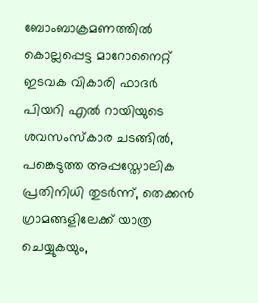ബോംബാക്രമണത്തിൽ കൊല്ലപ്പെട്ട മാറോനൈറ്റ് ഇടവക വികാരി ഫാദർ പിയറി എൽ റായിയുടെ ശവസംസ്കാര ചടങ്ങിൽ, പങ്കെടുത്ത അപ്പസ്തോലിക പ്രതിനിധി തുടർന്ന്, തെക്കൻ ഗ്രാമങ്ങളിലേക്ക് യാത്ര ചെയ്യുകയും,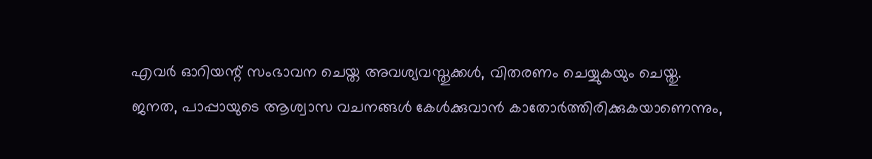എവർ ഓറിയന്റ് സംഭാവന ചെയ്ത അവശ്യവസ്തുക്കൾ, വിതരണം ചെയ്യുകയും ചെയ്തു.
ജനത, പാപ്പായുടെ ആശ്വാസ വചനങ്ങൾ കേൾക്കുവാൻ കാതോർത്തിരിക്കുകയാണെന്നും,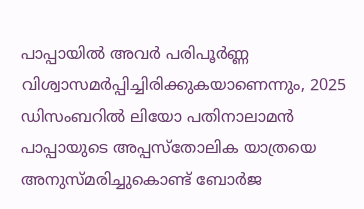പാപ്പായിൽ അവർ പരിപൂർണ്ണ വിശ്വാസമർപ്പിച്ചിരിക്കുകയാണെന്നും, 2025 ഡിസംബറിൽ ലിയോ പതിനാലാമൻ പാപ്പായുടെ അപ്പസ്തോലിക യാത്രയെ അനുസ്മരിച്ചുകൊണ്ട് ബോർജ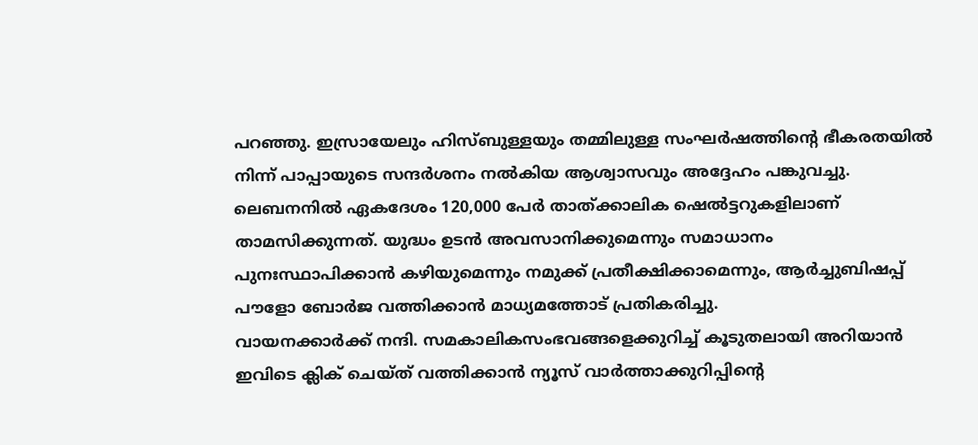പറഞ്ഞു. ഇസ്രായേലും ഹിസ്ബുള്ളയും തമ്മിലുള്ള സംഘർഷത്തിന്റെ ഭീകരതയിൽ നിന്ന് പാപ്പായുടെ സന്ദർശനം നൽകിയ ആശ്വാസവും അദ്ദേഹം പങ്കുവച്ചു.
ലെബനനിൽ ഏകദേശം 120,000 പേർ താത്ക്കാലിക ഷെൽട്ടറുകളിലാണ് താമസിക്കുന്നത്. യുദ്ധം ഉടൻ അവസാനിക്കുമെന്നും സമാധാനം പുനഃസ്ഥാപിക്കാൻ കഴിയുമെന്നും നമുക്ക് പ്രതീക്ഷിക്കാമെന്നും, ആർച്ചുബിഷപ്പ് പൗളോ ബോർജ വത്തിക്കാൻ മാധ്യമത്തോട് പ്രതികരിച്ചു.
വായനക്കാർക്ക് നന്ദി. സമകാലികസംഭവങ്ങളെക്കുറിച്ച് കൂടുതലായി അറിയാൻ ഇവിടെ ക്ലിക് ചെയ്ത് വത്തിക്കാൻ ന്യൂസ് വാർത്താക്കുറിപ്പിന്റെ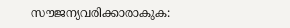സൗജന്യവരിക്കാരാകുക: